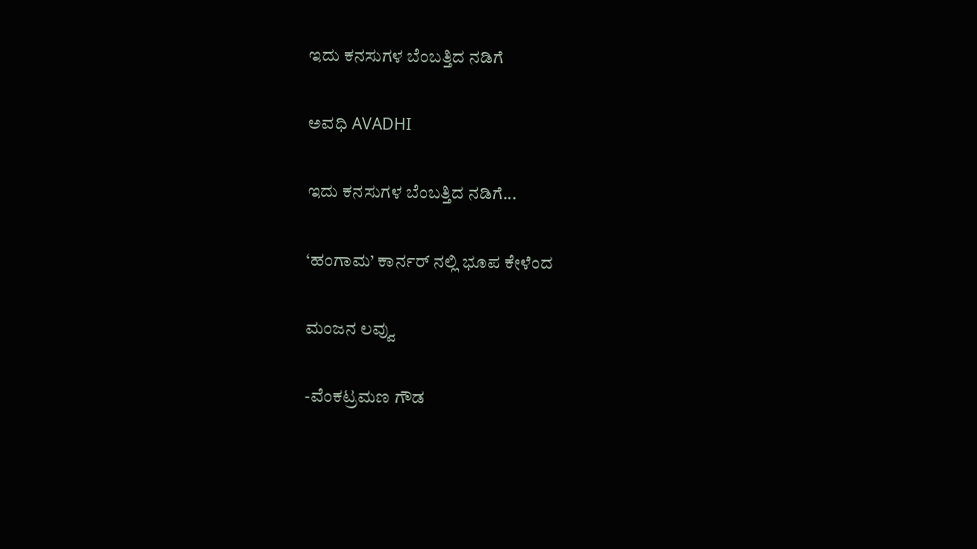ಇದು ಕನಸುಗಳ ಬೆಂಬತ್ತಿದ ನಡಿಗೆ‍

ಅವಧಿ AVADHI

ಇದು ಕನಸುಗಳ ಬೆಂಬತ್ತಿದ ನಡಿಗೆ...

‘ಹಂಗಾಮ’ ಕಾರ್ನರ್ ನಲ್ಲಿ ಭೂಪ ಕೇಳೆಂದ

ಮಂಜನ ಲವ್ವು

-ವೆಂಕಟ್ರಮಣ ಗೌಡ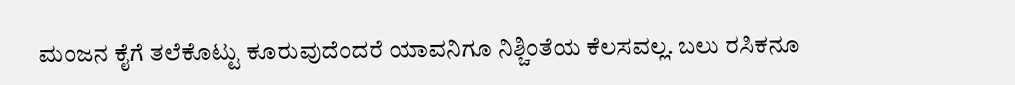ಮಂಜನ ಕೈಗೆ ತಲೆಕೊಟ್ಟು ಕೂರುವುದೆಂದರೆ ಯಾವನಿಗೂ ನಿಶ್ಚಿಂತೆಯ ಕೆಲಸವಲ್ಲ. ಬಲು ರಸಿಕನೂ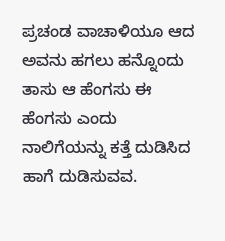ಪ್ರಚಂಡ ವಾಚಾಳಿಯೂ ಆದ ಅವನು ಹಗಲು ಹನ್ನೊಂದು ತಾಸು ಆ ಹೆಂಗಸು ಈ ಹೆಂಗಸು ಎಂದು ನಾಲಿಗೆಯನ್ನು ಕತ್ತೆ ದುಡಿಸಿದ ಹಾಗೆ ದುಡಿಸುವವ.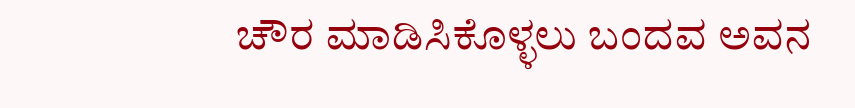ಚೌರ ಮಾಡಿಸಿಕೊಳ್ಳಲು ಬಂದವ ಅವನ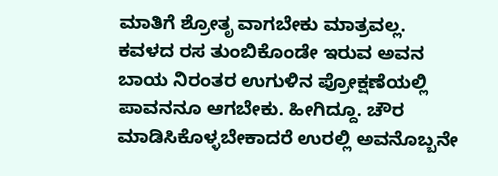ಮಾತಿಗೆ ಶ್ರೋತೃ ವಾಗಬೇಕು ಮಾತ್ರವಲ್ಲ. ಕವಳದ ರಸ ತುಂಬಿಕೊಂಡೇ ಇರುವ ಅವನ ಬಾಯ ನಿರಂತರ ಉಗುಳಿನ ಪ್ರೋಕ್ಷಣೆಯಲ್ಲಿ ಪಾವನನೂ ಆಗಬೇಕು. ಹೀಗಿದ್ದೂ. ಚೌರ ಮಾಡಿಸಿಕೊಳ್ಳಬೇಕಾದರೆ ಉರಲ್ಲಿ ಅವನೊಬ್ಬನೇ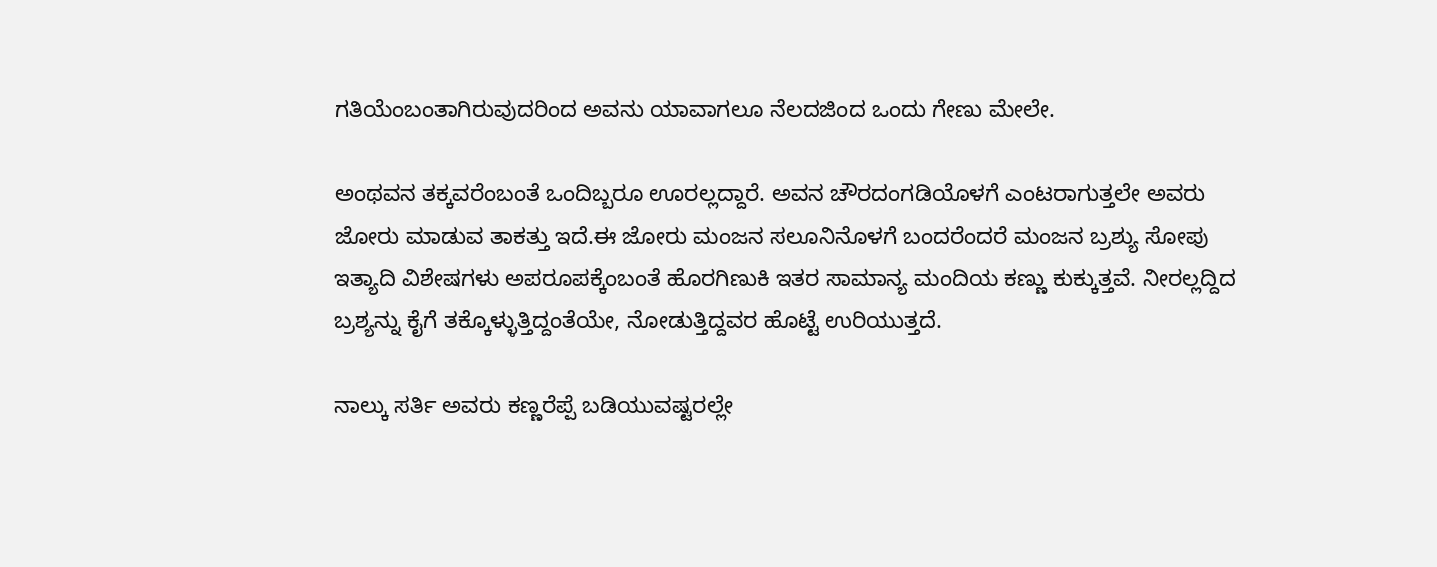ಗತಿಯೆಂಬಂತಾಗಿರುವುದರಿಂದ ಅವನು ಯಾವಾಗಲೂ ನೆಲದಜಿಂದ ಒಂದು ಗೇಣು ಮೇಲೇ.

ಅಂಥವನ ತಕ್ಕವರೆಂಬಂತೆ ಒಂದಿಬ್ಬರೂ ಊರಲ್ಲದ್ದಾರೆ. ಅವನ ಚೌರದಂಗಡಿಯೊಳಗೆ ಎಂಟರಾಗುತ್ತಲೇ ಅವರು ಜೋರು ಮಾಡುವ ತಾಕತ್ತು ಇದೆ.ಈ ಜೋರು ಮಂಜನ ಸಲೂನಿನೊಳಗೆ ಬಂದರೆಂದರೆ ಮಂಜನ ಬ್ರಶ್ಯು ಸೋಪು ಇತ್ಯಾದಿ ವಿಶೇಷಗಳು ಅಪರೂಪಕ್ಕೆಂಬಂತೆ ಹೊರಗಿಣುಕಿ ಇತರ ಸಾಮಾನ್ಯ ಮಂದಿಯ ಕಣ್ಣು ಕುಕ್ಕುತ್ತವೆ. ನೀರಲ್ಲದ್ದಿದ ಬ್ರಶ್ಯನ್ನು ಕೈಗೆ ತಕ್ಕೊಳ್ಳುತ್ತಿದ್ದಂತೆಯೇ, ನೋಡುತ್ತಿದ್ದವರ ಹೊಟ್ಟೆ ಉರಿಯುತ್ತದೆ.

ನಾಲ್ಕು ಸರ್ತಿ ಅವರು ಕಣ್ಣರೆಪ್ಪೆ ಬಡಿಯುವಷ್ಟರಲ್ಲೇ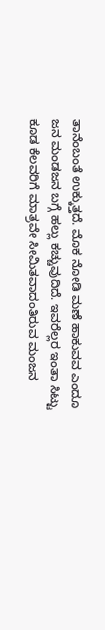ತಾನೆಂಬಂತೆ ಉಕ್ಕುತ್ತದೆ. ಮೊಕ ನೋಡಿ ಮಣೆ ಹಾಕುವವ ಎಂದೂ ಜನ ಮಂಡಜನ ಬಗ್ಗೆ ಹಲ್ಲು ಕಚ್ಚುವುದಿದೆ. ಇವರೆಲ್ಲರ ಇಂತಾ ಸಿಟ್ಟು ಕೂಡ ಕೆಲವರಿಗೆ ಮಾತ್ರವೇ ಸೀಮಿತವಾದಂತಿರುವ ಮಂಜನ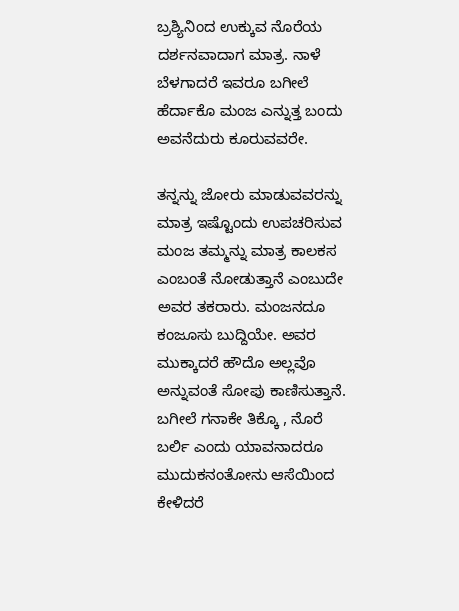ಬ್ರಶ್ಯಿನಿಂದ ಉಕ್ಕುವ ನೊರೆಯ ದರ್ಶನವಾದಾಗ ಮಾತ್ರ. ನಾಳೆ ಬೆಳಗಾದರೆ ಇವರೂ ಬಗೀಲೆ ಹೆರ್ದಾಕೊ ಮಂಜ ಎನ್ನುತ್ತ ಬಂದು ಅವನೆದುರು ಕೂರುವವರೇ.

ತನ್ನನ್ನು ಜೋರು ಮಾಡುವವರನ್ನು ಮಾತ್ರ ಇಷ್ಟೊಂದು ಉಪಚರಿಸುವ ಮಂಜ ತಮ್ಮನ್ನು ಮಾತ್ರ ಕಾಲಕಸ ಎಂಬಂತೆ ನೋಡುತ್ತಾನೆ ಎಂಬುದೇ ಅವರ ತಕರಾರು. ಮಂಜನದೂ ಕಂಜೂಸು ಬುದ್ದಿಯೇ. ಅವರ ಮುಕ್ಕಾದರೆ ಹೌದೊ ಅಲ್ಲವೊ ಅನ್ನುವಂತೆ ಸೋಪು ಕಾಣಿಸುತ್ತಾನೆ. ಬಗೀಲೆ ಗನಾಕೇ ತಿಕ್ಕೊ , ನೊರೆ ಬರ್ಲಿ ಎಂದು ಯಾವನಾದರೂ ಮುದುಕನಂತೋನು ಆಸೆಯಿಂದ ಕೇಳಿದರೆ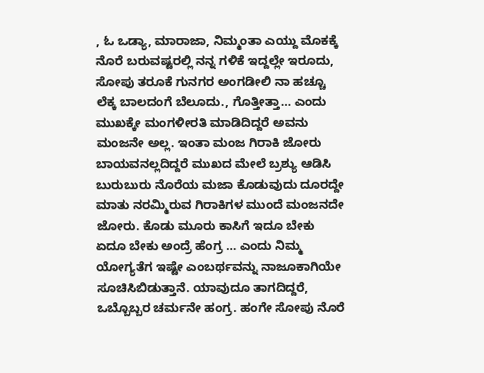, ಓ ಒಡ್ಯಾ, ಮಾರಾಜಾ, ನಿಮ್ಮಂತಾ ಎಯ್ದು ಮೊಕಕ್ಕೆ ನೊರೆ ಬರುವಷ್ಟರಲ್ಲಿ ನನ್ನ ಗಳಿಕೆ ಇದ್ದಲ್ಲೇ ಇರೂದು, ಸೋಪು ತರೂಕೆ ಗುನಗರ ಅಂಗಡೀಲಿ ನಾ ಹಚ್ಚೂ ಲೆಕ್ಕ ಬಾಲದಂಗೆ ಬೆಲೂದು., ಗೊತ್ತೀತ್ತಾ… ಎಂದು ಮುಖಕ್ಕೇ ಮಂಗಳೀರತಿ ಮಾಡಿದಿದ್ದರೆ ಅವನು ಮಂಜನೇ ಅಲ್ಲ. ಇಂತಾ ಮಂಜ ಗಿರಾಕಿ ಜೋರು ಬಾಯವನಲ್ಲದಿದ್ದರೆ ಮುಖದ ಮೇಲೆ ಬ್ರಶ್ಯು ಆಡಿಸಿ ಬುರುಬುರು ನೊರೆಯ ಮಜಾ ಕೊಡುವುದು ದೂರದ್ದೇ ಮಾತು ನರಮ್ಮಿರುವ ಗಿರಾಕಿಗಳ ಮುಂದೆ ಮಂಜನದೇ ಜೋರು. ಕೊಡು ಮೂರು ಕಾಸಿಗೆ ಇದೂ ಬೇಕು ಏದೂ ಬೇಕು ಅಂದ್ರೆ ಹೆಂಗ್ರ … ಎಂದು ನಿಮ್ಮ ಯೋಗ್ಯತೆಗ ಇಷ್ಟೇ ಎಂಬರ್ಥವನ್ನು ನಾಜೂಕಾಗಿಯೇ ಸೂಚಿಸಿಬಿಡುತ್ತಾನೆ. ಯಾವುದೂ ತಾಗದಿದ್ದರೆ, ಒಬ್ಬೊಬ್ಬರ ಚರ್ಮನೇ ಹಂಗ್ರ. ಹಂಗೇ ಸೋಪು ನೊರೆ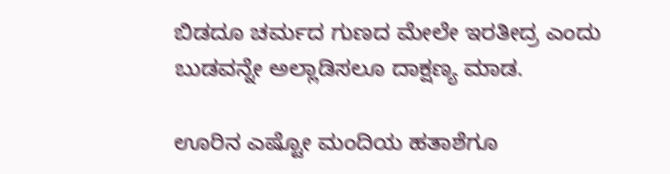ಬಿಡದೂ ಚರ್ಮದ ಗುಣದ ಮೇಲೇ ಇರತೀದ್ರ ಎಂದು ಬುಡವನ್ನೇ ಅಲ್ಲಾಡಿಸಲೂ ದಾಕ್ಷಣ್ಯ ಮಾಡ.

ಊರಿನ ಎಷ್ಟೋ ಮಂದಿಯ ಹತಾಶೆಗೂ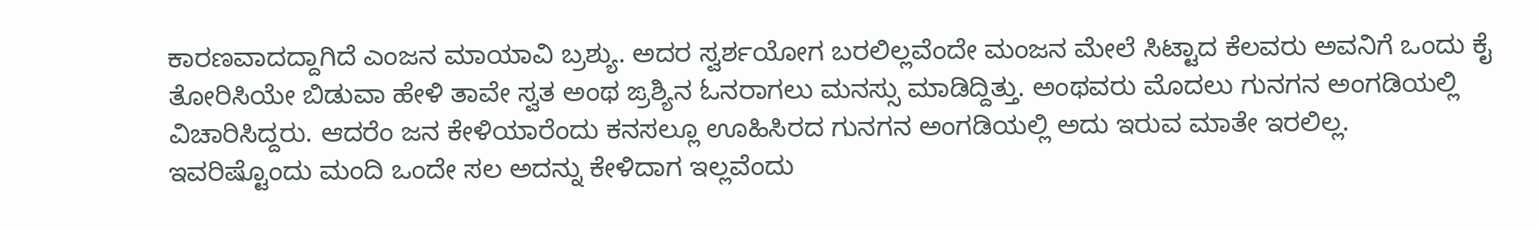ಕಾರಣವಾದದ್ದಾಗಿದೆ ಎಂಜನ ಮಾಯಾವಿ ಬ್ರಶ್ಯು. ಅದರ ಸ್ವರ್ಶಯೋಗ ಬರಲಿಲ್ಲವೆಂದೇ ಮಂಜನ ಮೇಲೆ ಸಿಟ್ಟಾದ ಕೆಲವರು ಅವನಿಗೆ ಒಂದು ಕೈ ತೋರಿಸಿಯೇ ಬಿಡುವಾ ಹೇಳಿ ತಾವೇ ಸ್ವತ ಅಂಥ ಙ್ರಶ್ಯಿನ ಓನರಾಗಲು ಮನಸ್ಸು ಮಾಡಿದ್ದಿತ್ತು. ಅಂಥವರು ಮೊದಲು ಗುನಗನ ಅಂಗಡಿಯಲ್ಲಿ ವಿಚಾರಿಸಿದ್ದರು. ಆದರೆಂ ಜನ ಕೇಳಿಯಾರೆಂದು ಕನಸಲ್ಲೂ ಊಹಿಸಿರದ ಗುನಗನ ಅಂಗಡಿಯಲ್ಲಿ ಅದು ಇರುವ ಮಾತೇ ಇರಲಿಲ್ಲ. ಇವರಿಷ್ಟೊಂದು ಮಂದಿ ಒಂದೇ ಸಲ ಅದನ್ನು ಕೇಳಿದಾಗ ಇಲ್ಲವೆಂದು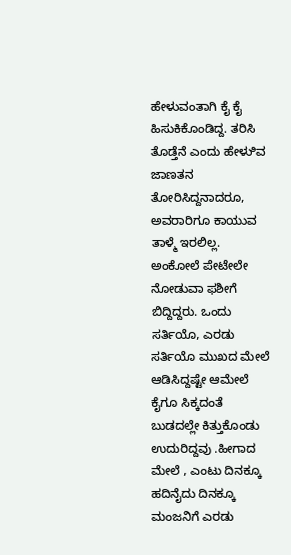ಹೇಳುವಂತಾಗಿ ಕೈ ಕೈ ಹಿಸುಕಿಕೊಂಡಿದ್ದ. ತರಿಸಿ ತೊಡ್ತೆನೆ ಎಂದು ಹೇಳುಿವ ಜಾಣತನ ತೋರಿಸಿದ್ದನಾದರೂ, ಅವರಾರಿಗೂ ಕಾಯುವ ತಾಳ್ಮೆ ಇರಲಿಲ್ಲ. ಅಂಕೋಲೆ ಪೇಟೇಲೇ ನೋಡುವಾ ಫಶೀಗೆ ಬಿದ್ದಿದ್ದರು. ಒಂದು ಸರ್ತಿಯೊ, ಎರಡು ಸರ್ತಿಯೊ ಮುಖದ ಮೇಲೆ ಆಡಿಸಿದ್ದಷ್ಟೇ ಆಮೇಲೆ ಕೈಗೂ ಸಿಕ್ಕದಂತೆ ಬುಡದಲ್ಲೇ ಕಿತ್ತುಕೊಂಡು ಉದುರಿದ್ದವು .ಹೀಗಾದ ಮೇಲೆ , ಎಂಟು ದಿನಕ್ಕೂ ಹದಿನೈದು ದಿನಕ್ಕೂ ಮಂಜನಿಗೆ ಎರಡು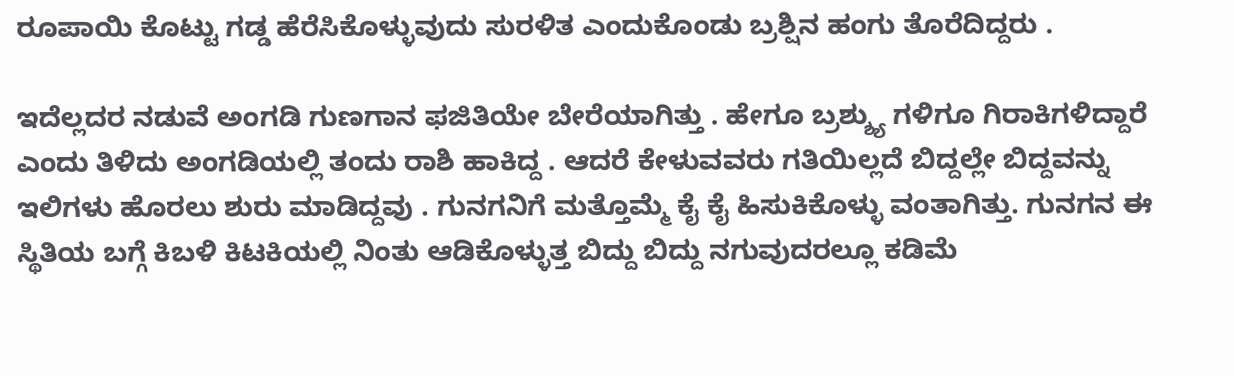ರೂಪಾಯಿ ಕೊಟ್ಟು ಗಡ್ಡ ಹೆರೆಸಿಕೊಳ್ಳುವುದು ಸುರಳಿತ ಎಂದುಕೊಂಡು ಬ್ರಶ್ಷಿನ ಹಂಗು ತೊರೆದಿದ್ದರು .

ಇದೆಲ್ಲದರ ನಡುವೆ ಅಂಗಡಿ ಗುಣಗಾನ ಫಜಿತಿಯೇ ಬೇರೆಯಾಗಿತ್ತು . ಹೇಗೂ ಬ್ರಶ್ಶ್ಯು ಗಳಿಗೂ ಗಿರಾಕಿಗಳಿದ್ದಾರೆ ಎಂದು ತಿಳಿದು ಅಂಗಡಿಯಲ್ಲಿ ತಂದು ರಾಶಿ ಹಾಕಿದ್ದ . ಆದರೆ ಕೇಳುವವರು ಗತಿಯಿಲ್ಲದೆ ಬಿದ್ದಲ್ಲೇ ಬಿದ್ದವನ್ನು ಇಲಿಗಳು ಹೊರಲು ಶುರು ಮಾಡಿದ್ದವು . ಗುನಗನಿಗೆ ಮತ್ತೊಮ್ಮೆ ಕೈ ಕೈ ಹಿಸುಕಿಕೊಳ್ಳು ವಂತಾಗಿತ್ತು. ಗುನಗನ ಈ ಸ್ಥಿತಿಯ ಬಗ್ಗೆ ಕಿಬಳಿ ಕಿಟಕಿಯಲ್ಲಿ ನಿಂತು ಆಡಿಕೊಳ್ಳುತ್ತ ಬಿದ್ದು ಬಿದ್ದು ನಗುವುದರಲ್ಲೂ ಕಡಿಮೆ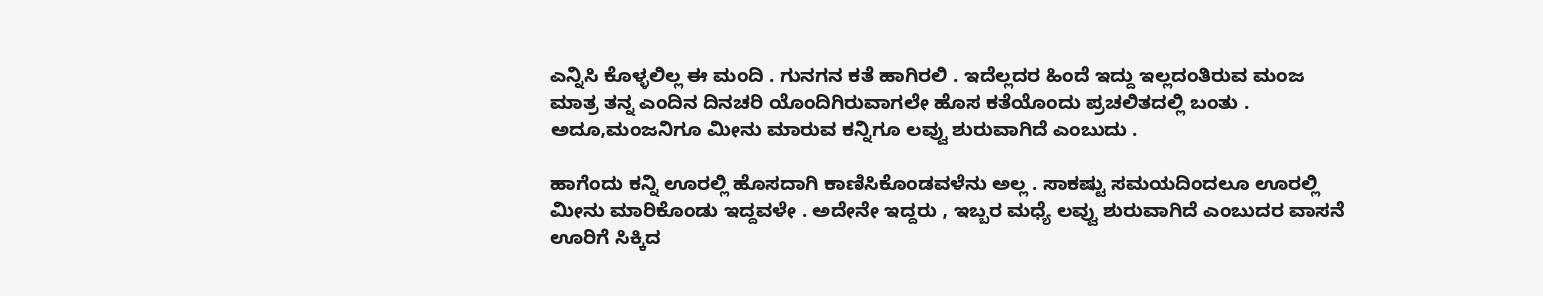ಎನ್ನಿಸಿ ಕೊಳ್ಳಲಿಲ್ಲ ಈ ಮಂದಿ . ಗುನಗನ ಕತೆ ಹಾಗಿರಲಿ . ಇದೆಲ್ಲದರ ಹಿಂದೆ ಇದ್ದು ಇಲ್ಲದಂತಿರುವ ಮಂಜ ಮಾತ್ರ ತನ್ನ ಎಂದಿನ ದಿನಚರಿ ಯೊಂದಿಗಿರುವಾಗಲೇ ಹೊಸ ಕತೆಯೊಂದು ಪ್ರಚಲಿತದಲ್ಲಿ ಬಂತು . ಅದೂ,ಮಂಜನಿಗೂ ಮೀನು ಮಾರುವ ಕನ್ನಿಗೂ ಲವ್ವು ಶುರುವಾಗಿದೆ ಎಂಬುದು .

ಹಾಗೆಂದು ಕನ್ನಿ ಊರಲ್ಲಿ ಹೊಸದಾಗಿ ಕಾಣಿಸಿಕೊಂಡವಳೆನು ಅಲ್ಲ . ಸಾಕಷ್ಟು ಸಮಯದಿಂದಲೂ ಊರಲ್ಲಿ ಮೀನು ಮಾರಿಕೊಂಡು ಇದ್ದವಳೇ . ಅದೇನೇ ಇದ್ದರು , ಇಬ್ಬರ ಮಧ್ಯೆ ಲವ್ವು ಶುರುವಾಗಿದೆ ಎಂಬುದರ ವಾಸನೆ ಊರಿಗೆ ಸಿಕ್ಕಿದ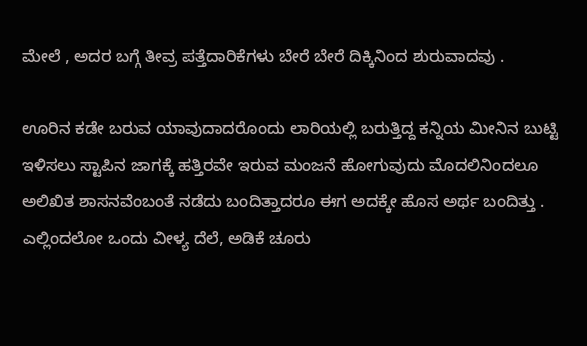ಮೇಲೆ , ಅದರ ಬಗ್ಗೆ ತೀವ್ರ ಪತ್ತೆದಾರಿಕೆಗಳು ಬೇರೆ ಬೇರೆ ದಿಕ್ಕಿನಿಂದ ಶುರುವಾದವು .

ಊರಿನ ಕಡೇ ಬರುವ ಯಾವುದಾದರೊಂದು ಲಾರಿಯಲ್ಲಿ ಬರುತ್ತಿದ್ದ ಕನ್ನಿಯ ಮೀನಿನ ಬುಟ್ಟಿ ಇಳಿಸಲು ಸ್ಟಾಪಿನ ಜಾಗಕ್ಕೆ ಹತ್ತಿರವೇ ಇರುವ ಮಂಜನೆ ಹೋಗುವುದು ಮೊದಲಿನಿಂದಲೂ ಅಲಿಖಿತ ಶಾಸನವೆಂಬಂತೆ ನಡೆದು ಬಂದಿತ್ತಾದರೂ ಈಗ ಅದಕ್ಕೇ ಹೊಸ ಅರ್ಥ ಬಂದಿತ್ತು . ಎಲ್ಲಿಂದಲೋ ಒಂದು ವೀಳ್ಯ ದೆಲೆ, ಅಡಿಕೆ ಚೂರು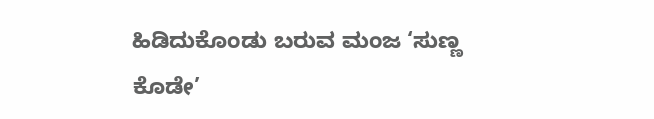ಹಿಡಿದುಕೊಂಡು ಬರುವ ಮಂಜ ‘ಸುಣ್ಣ ಕೊಡೇ’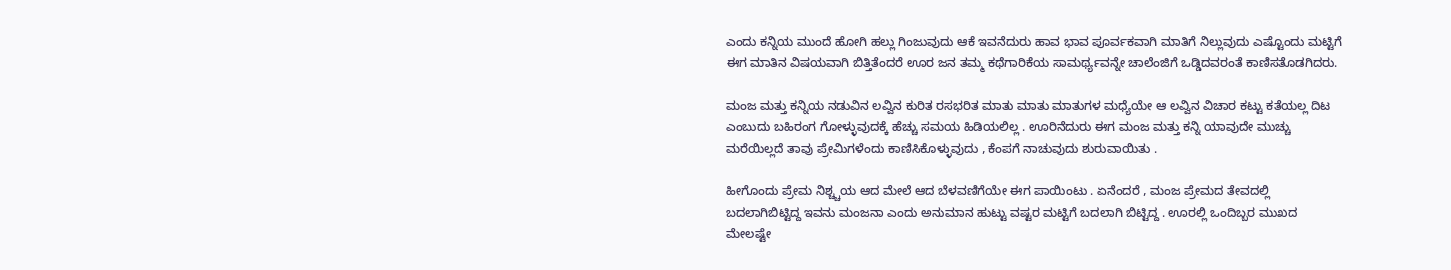ಎಂದು ಕನ್ನಿಯ ಮುಂದೆ ಹೋಗಿ ಹಲ್ಲು ಗಿಂಜುವುದು ಆಕೆ ಇವನೆದುರು ಹಾವ ಭಾವ ಪೂರ್ವಕವಾಗಿ ಮಾತಿಗೆ ನಿಲ್ಲುವುದು ಎಷ್ಟೊಂದು ಮಟ್ಟಿಗೆ ಈಗ ಮಾತಿನ ವಿಷಯವಾಗಿ ಬಿತ್ತಿತೆಂದರೆ ಊರ ಜನ ತಮ್ಮ ಕಥೆಗಾರಿಕೆಯ ಸಾಮರ್ಥ್ಯವನ್ನೇ ಚಾಲೆಂಜಿಗೆ ಒಡ್ಡಿದವರಂತೆ ಕಾಣಿಸತೊಡಗಿದರು.

ಮಂಜ ಮತ್ತು ಕನ್ನಿಯ ನಡುವಿನ ಲವ್ವಿನ ಕುರಿತ ರಸಭರಿತ ಮಾತು ಮಾತು ಮಾತುಗಳ ಮಧ್ಯೆಯೇ ಆ ಲವ್ವಿನ ವಿಚಾರ ಕಟ್ಟು ಕತೆಯಲ್ಲ ದಿಟ ಎಂಬುದು ಬಹಿರಂಗ ಗೋಳ್ಳುವುದಕ್ಕೆ ಹೆಚ್ಚು ಸಮಯ ಹಿಡಿಯಲಿಲ್ಲ . ಊರಿನೆದುರು ಈಗ ಮಂಜ ಮತ್ತು ಕನ್ನಿ ಯಾವುದೇ ಮುಚ್ಚು ಮರೆಯಿಲ್ಲದೆ ತಾವು ಪ್ರೇಮಿಗಳೆಂದು ಕಾಣಿಸಿಕೊಳ್ಳುವುದು , ಕೆಂಪಗೆ ನಾಚುವುದು ಶುರುವಾಯಿತು .

ಹೀಗೊಂದು ಪ್ರೇಮ ನಿಶ್ಚ್ಚಯ ಆದ ಮೇಲೆ ಆದ ಬೆಳವಣಿಗೆಯೇ ಈಗ ಪಾಯಿಂಟು . ಏನೆಂದರೆ , ಮಂಜ ಪ್ರೇಮದ ತೇವದಲ್ಲಿ ಬದಲಾಗಿಬಿಟ್ಟಿದ್ದ ಇವನು ಮಂಜನಾ ಎಂದು ಅನುಮಾನ ಹುಟ್ಟು ವಷ್ಟರ ಮಟ್ಟಿಗೆ ಬದಲಾಗಿ ಬಿಟ್ಟಿದ್ದ . ಊರಲ್ಲಿ ಒಂದಿಬ್ಬರ ಮುಖದ ಮೇಲಷ್ಟೇ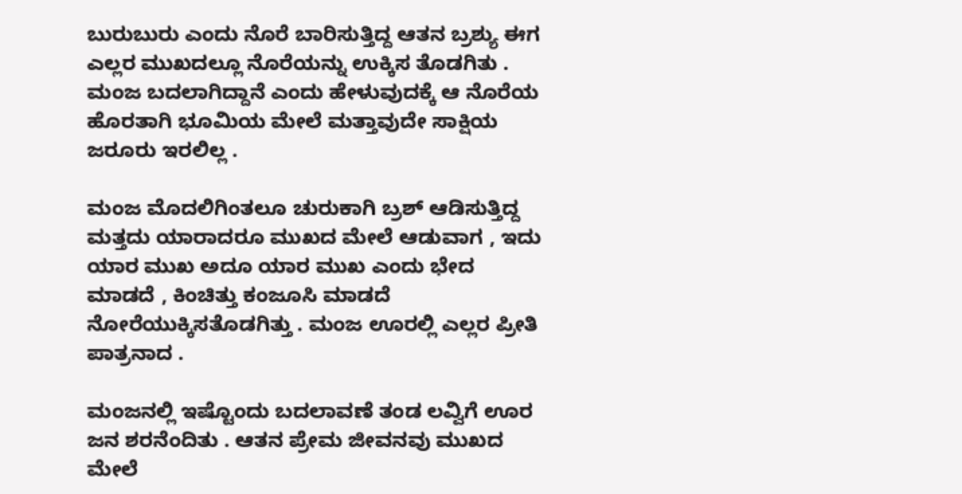ಬುರುಬುರು ಎಂದು ನೊರೆ ಬಾರಿಸುತ್ತಿದ್ದ ಆತನ ಬ್ರಶ್ಯು ಈಗ ಎಲ್ಲರ ಮುಖದಲ್ಲೂ ನೊರೆಯನ್ನು ಉಕ್ಕಿಸ ತೊಡಗಿತು . ಮಂಜ ಬದಲಾಗಿದ್ದಾನೆ ಎಂದು ಹೇಳುವುದಕ್ಕೆ ಆ ನೊರೆಯ ಹೊರತಾಗಿ ಭೂಮಿಯ ಮೇಲೆ ಮತ್ತಾವುದೇ ಸಾಕ್ಷಿಯ ಜರೂರು ಇರಲಿಲ್ಲ .

ಮಂಜ ಮೊದಲಿಗಿಂತಲೂ ಚುರುಕಾಗಿ ಬ್ರಶ್ ಆಡಿಸುತ್ತಿದ್ದ ಮತ್ತದು ಯಾರಾದರೂ ಮುಖದ ಮೇಲೆ ಆಡುವಾಗ , ಇದು ಯಾರ ಮುಖ ಅದೂ ಯಾರ ಮುಖ ಎಂದು ಭೇದ ಮಾಡದೆ , ಕಿಂಚಿತ್ತು ಕಂಜೂಸಿ ಮಾಡದೆ ನೋರೆಯುಕ್ಕಿಸತೊಡಗಿತ್ತು . ಮಂಜ ಊರಲ್ಲಿ ಎಲ್ಲರ ಪ್ರೀತಿ ಪಾತ್ರನಾದ .

ಮಂಜನಲ್ಲಿ ಇಷ್ಟೊಂದು ಬದಲಾವಣೆ ತಂಡ ಲವ್ವಿಗೆ ಊರ ಜನ ಶರನೆಂದಿತು . ಆತನ ಪ್ರೇಮ ಜೀವನವು ಮುಖದ ಮೇಲೆ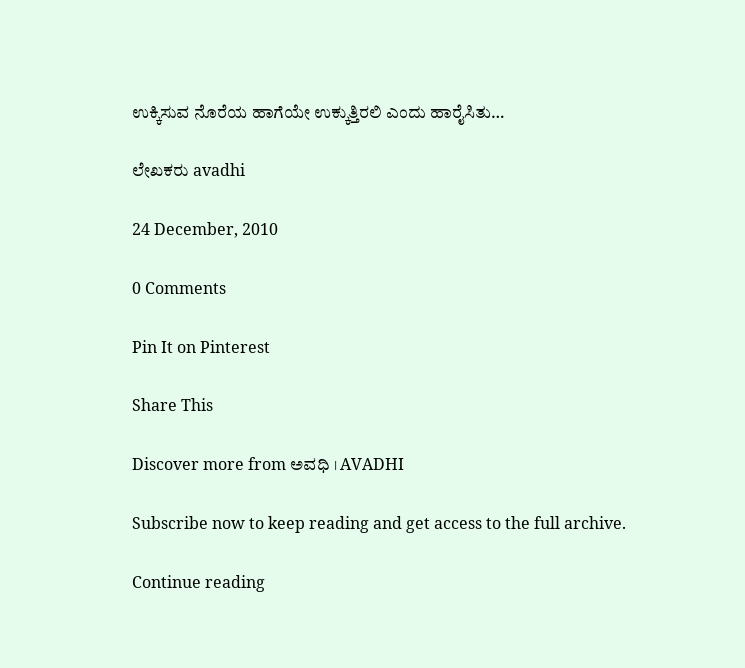ಉಕ್ಕಿಸುವ ನೊರೆಯ ಹಾಗೆಯೇ ಉಕ್ಕುತ್ತಿರಲಿ ಎಂದು ಹಾರೈಸಿತು…

ಲೇಖಕರು avadhi

24 December, 2010

0 Comments

Pin It on Pinterest

Share This

Discover more from ಅವಧಿ । AVADHI

Subscribe now to keep reading and get access to the full archive.

Continue reading